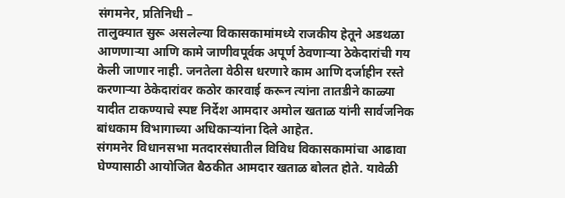संगमनेर, प्रतिनिधी –
तालुक्यात सुरू असलेल्या विकासकामांमध्ये राजकीय हेतूने अडथळा आणणाऱ्या आणि कामे जाणीवपूर्वक अपूर्ण ठेवणाऱ्या ठेकेदारांची गय केली जाणार नाही. जनतेला वेठीस धरणारे काम आणि दर्जाहीन रस्ते करणाऱ्या ठेकेदारांवर कठोर कारवाई करून त्यांना तातडीने काळ्या यादीत टाकण्याचे स्पष्ट निर्देश आमदार अमोल खताळ यांनी सार्वजनिक बांधकाम विभागाच्या अधिकाऱ्यांना दिले आहेत.
संगमनेर विधानसभा मतदारसंघातील विविध विकासकामांचा आढावा घेण्यासाठी आयोजित बैठकीत आमदार खताळ बोलत होते. यावेळी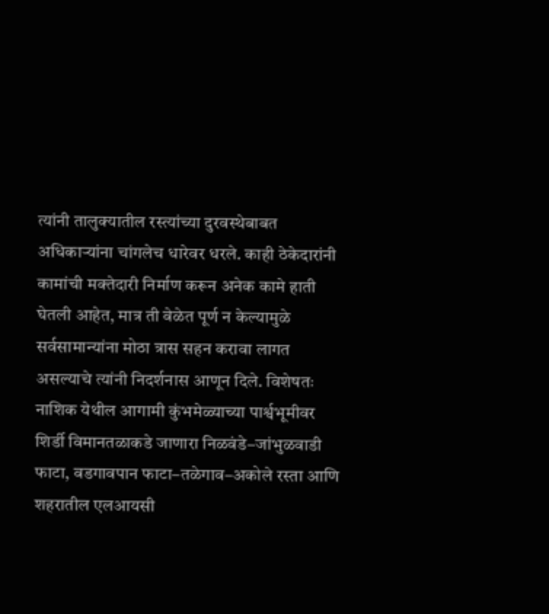त्यांनी तालुक्यातील रस्त्यांच्या दुरवस्थेबाबत अधिकाऱ्यांना चांगलेच धारेवर धरले. काही ठेकेदारांनी कामांची मक्तेदारी निर्माण करून अनेक कामे हाती घेतली आहेत, मात्र ती वेळेत पूर्ण न केल्यामुळे सर्वसामान्यांना मोठा त्रास सहन करावा लागत असल्याचे त्यांनी निदर्शनास आणून दिले. विशेषतः नाशिक येथील आगामी कुंभमेळ्याच्या पार्श्वभूमीवर शिर्डी विमानतळाकडे जाणारा निळवंडे–जांभुळवाडी फाटा, वडगावपान फाटा–तळेगाव–अकोले रस्ता आणि शहरातील एलआयसी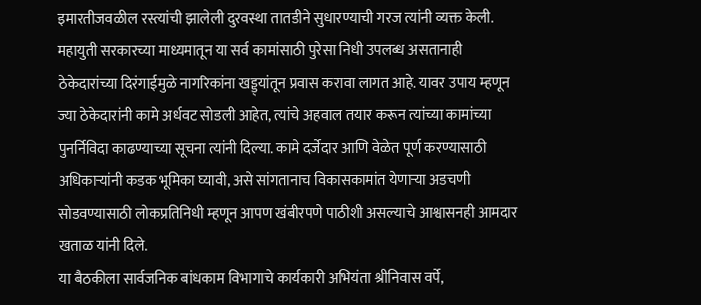इमारतीजवळील रस्त्यांची झालेली दुरवस्था तातडीने सुधारण्याची गरज त्यांनी व्यक्त केली.
महायुती सरकारच्या माध्यमातून या सर्व कामांसाठी पुरेसा निधी उपलब्ध असतानाही ठेकेदारांच्या दिरंगाईमुळे नागरिकांना खड्ड्यांतून प्रवास करावा लागत आहे. यावर उपाय म्हणून ज्या ठेकेदारांनी कामे अर्धवट सोडली आहेत, त्यांचे अहवाल तयार करून त्यांच्या कामांच्या पुनर्निविदा काढण्याच्या सूचना त्यांनी दिल्या. कामे दर्जेदार आणि वेळेत पूर्ण करण्यासाठी अधिकाऱ्यांनी कडक भूमिका घ्यावी, असे सांगतानाच विकासकामांत येणाऱ्या अडचणी सोडवण्यासाठी लोकप्रतिनिधी म्हणून आपण खंबीरपणे पाठीशी असल्याचे आश्वासनही आमदार खताळ यांनी दिले.
या बैठकीला सार्वजनिक बांधकाम विभागाचे कार्यकारी अभियंता श्रीनिवास वर्पे,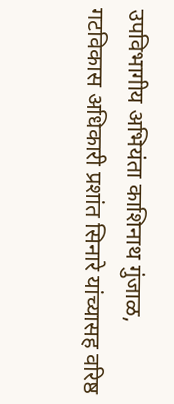उपविभागीय अभियंता काशिनाथ गुंजाळ, गटविकास अधिकारी प्रशांत सिनारे यांच्यासह वरिष्ठ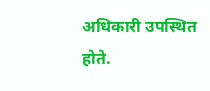अधिकारी उपस्थित होते.